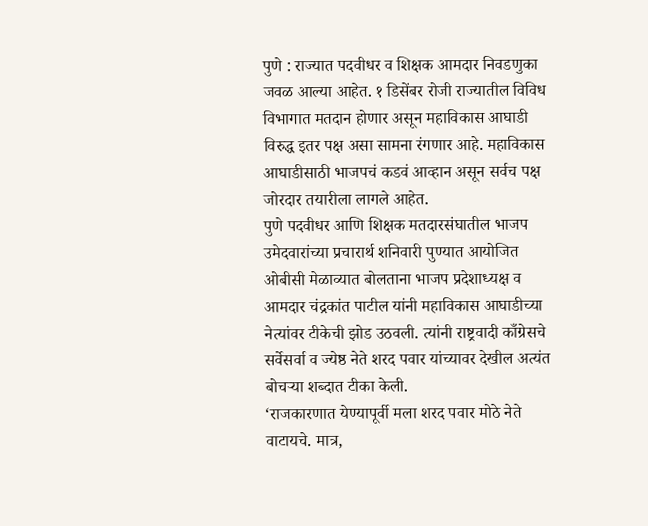पुणे : राज्यात पदवीधर व शिक्षक आमदार निवडणुका जवळ आल्या आहेत. १ डिसेंबर रोजी राज्यातील विविध विभागात मतदान होणार असून महाविकास आघाडी विरुद्ध इतर पक्ष असा सामना रंगणार आहे. महाविकास आघाडीसाठी भाजपचं कडवं आव्हान असून सर्वच पक्ष जोरदार तयारीला लागले आहेत.
पुणे पदवीधर आणि शिक्षक मतदारसंघातील भाजप उमेदवारांच्या प्रचारार्थ शनिवारी पुण्यात आयोजित ओबीसी मेळाव्यात बोलताना भाजप प्रदेशाध्यक्ष व आमदार चंद्रकांत पाटील यांनी महाविकास आघाडीच्या नेत्यांवर टीकेची झोड उठवली. त्यांनी राष्ट्रवादी काँग्रेसचे सर्वेसर्वा व ज्येष्ठ नेते शरद पवार यांच्यावर देखील अत्यंत बोचऱ्या शब्दात टीका केली.
‘राजकारणात येण्यापूर्वी मला शरद पवार मोठे नेते वाटायचे. मात्र,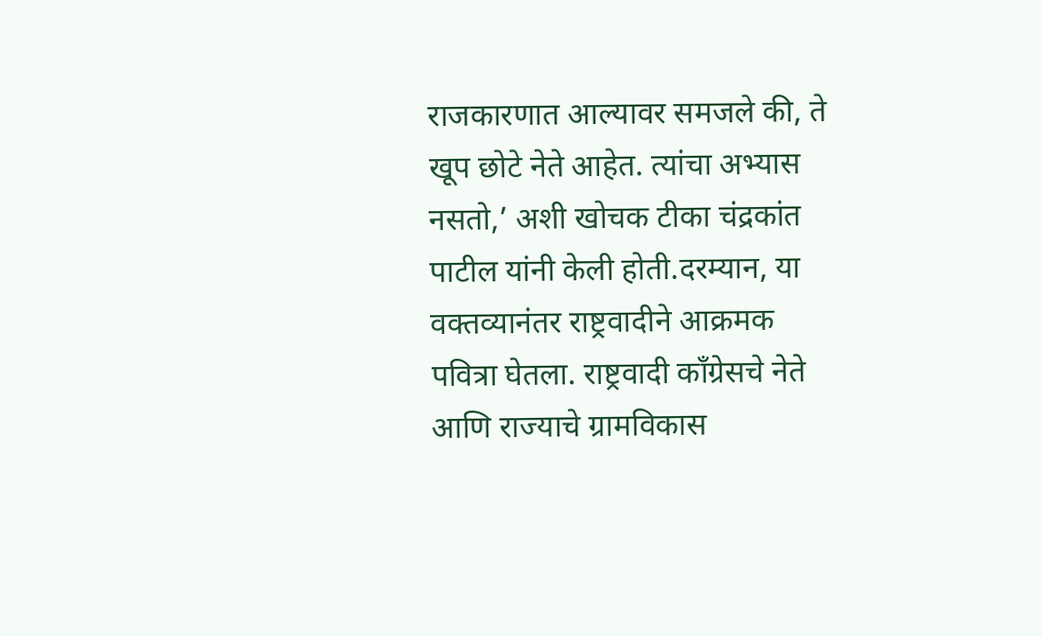राजकारणात आल्यावर समजले की, ते खूप छोटे नेते आहेत. त्यांचा अभ्यास नसतो,’ अशी खोचक टीका चंद्रकांत पाटील यांनी केली होती.दरम्यान, या वक्तव्यानंतर राष्ट्रवादीने आक्रमक पवित्रा घेतला. राष्ट्रवादी काँग्रेसचे नेते आणि राज्याचे ग्रामविकास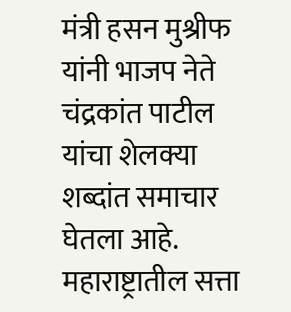मंत्री हसन मुश्रीफ यांनी भाजप नेते चंद्रकांत पाटील यांचा शेलक्या शब्दांत समाचार घेतला आहे.
महाराष्ट्रातील सत्ता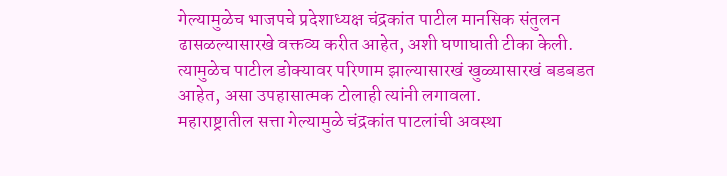गेल्यामुळेच भाजपचे प्रदेशाध्यक्ष चंद्रकांत पाटील मानसिक संतुलन ढासळल्यासारखे वक्तव्य करीत आहेत, अशी घणाघाती टीका केली. त्यामुळेच पाटील डोक्यावर परिणाम झाल्यासारखं खुळ्यासारखं बडबडत आहेत, असा उपहासात्मक टोलाही त्यांनी लगावला.
महाराष्ट्रातील सत्ता गेल्यामुळे चंद्रकांत पाटलांची अवस्था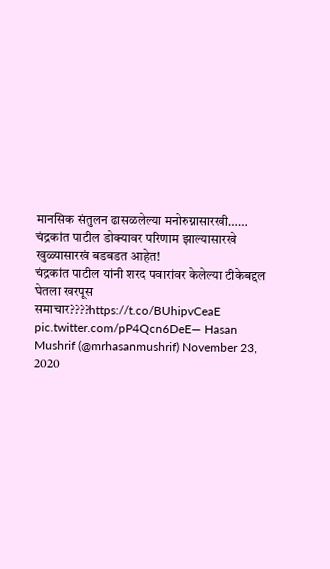मानसिक संतुलन ढासळलेल्या मनोरुग्नासारखी……
चंद्रकांत पाटील डोक्यावर परिणाम झाल्यासारखे खुळ्यासारखं बडबडत आहेत!
चंद्रकांत पाटील यांनी शरद पवारांवर केलेल्या टीकेबद्दल घेतला खरपूस समाचार????https://t.co/BUhipvCeaE pic.twitter.com/pP4Qcn6DeE— Hasan Mushrif (@mrhasanmushrif) November 23, 2020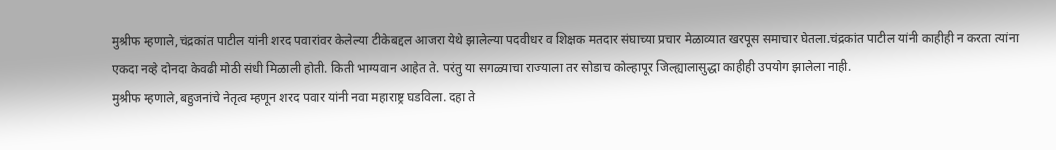मुश्रीफ म्हणाले,चंद्रकांत पाटील यांनी शरद पवारांवर केलेल्या टीकेबद्दल आजरा येथे झालेल्या पदवीधर व शिक्षक मतदार संघाच्या प्रचार मेळाव्यात खरपूस समाचार घेतला.चंद्रकांत पाटील यांनी काहीही न करता त्यांना एकदा नव्हे दोनदा केवढी मोठी संधी मिळाली होती. किती भाग्यवान आहेत ते. परंतु या सगळ्याचा राज्याला तर सोडाच कोल्हापूर जिल्ह्यालासुद्धा काहीही उपयोग झालेला नाही.
मुश्रीफ म्हणाले,बहुजनांचे नेतृत्व म्हणून शरद पवार यांनी नवा महाराष्ट्र घडविला. दहा ते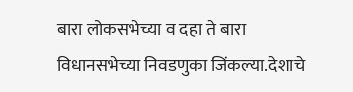बारा लोकसभेच्या व दहा ते बारा विधानसभेच्या निवडणुका जिंकल्या.देशाचे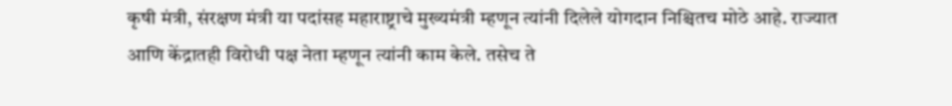कृषी मंत्री, संरक्षण मंत्री या पदांसह महाराष्ट्राचे मुख्यमंत्री म्हणून त्यांनी दिलेले योगदान निश्चितच मोठे आहे. राज्यात आणि केंद्रातही विरोधी पक्ष नेता म्हणून त्यांनी काम केले. तसेच ते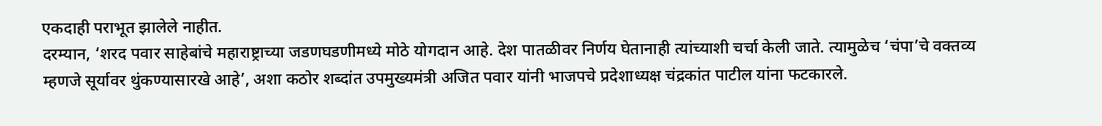एकदाही पराभूत झालेले नाहीत.
दरम्यान, ‘शरद पवार साहेबांचे महाराष्ट्राच्या जडणघडणीमध्ये मोठे योगदान आहे. देश पातळीवर निर्णय घेतानाही त्यांच्याशी चर्चा केली जाते. त्यामुळेच ‘चंपा’चे वक्तव्य म्हणजे सूर्यावर थुंकण्यासारखे आहे’, अशा कठोर शब्दांत उपमुख्यमंत्री अजित पवार यांनी भाजपचे प्रदेशाध्यक्ष चंद्रकांत पाटील यांना फटकारले.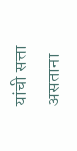यांची सत्ता असताना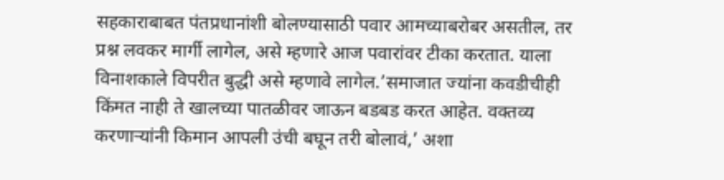सहकाराबाबत पंतप्रधानांशी बोलण्यासाठी पवार आमच्याबरोबर असतील, तर प्रश्न लवकर मार्गी लागेल, असे म्हणारे आज पवारांवर टीका करतात. याला विनाशकाले विपरीत बुद्धी असे म्हणावे लागेल.’समाजात ज्यांना कवडीचीही किंमत नाही ते खालच्या पातळीवर जाऊन बडबड करत आहेत. वक्तव्य करणाऱ्यांनी किमान आपली उंची बघून तरी बोलावं,’ अशा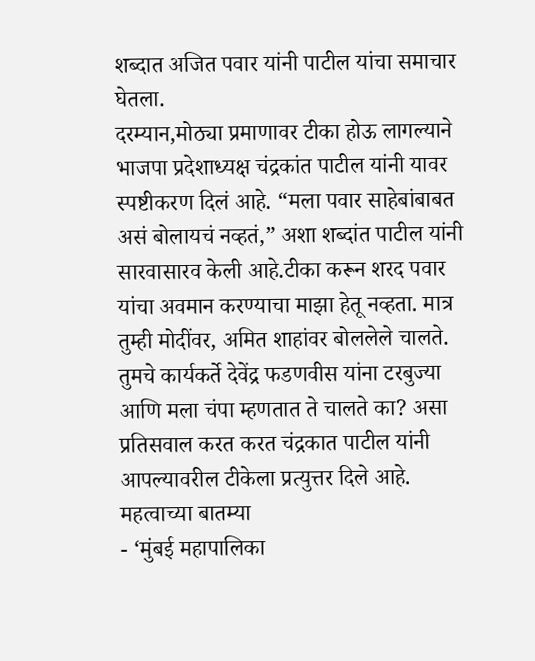शब्दात अजित पवार यांनी पाटील यांचा समाचार घेतला.
दरम्यान,मोठ्या प्रमाणावर टीका होऊ लागल्याने भाजपा प्रदेशाध्यक्ष चंद्रकांत पाटील यांनी यावर स्पष्टीकरण दिलं आहे. “मला पवार साहेबांबाबत असं बोलायचं नव्हतं,” अशा शब्दांत पाटील यांनी सारवासारव केली आहे.टीका करून शरद पवार यांचा अवमान करण्याचा माझा हेतू नव्हता. मात्र तुम्ही मोदींवर, अमित शाहांवर बोललेले चालते. तुमचे कार्यकर्ते देवेंद्र फडणवीस यांना टरबुज्या आणि मला चंपा म्हणतात ते चालते का? असा प्रतिसवाल करत करत चंद्रकात पाटील यांनी आपल्यावरील टीकेला प्रत्युत्तर दिले आहे.
महत्वाच्या बातम्या
- ‘मुंबई महापालिका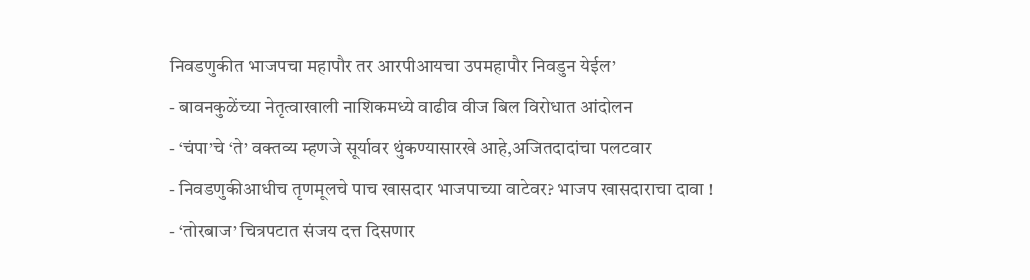निवडणुकीत भाजपचा महापौर तर आरपीआयचा उपमहापौर निवडुन येईल’
- बावनकुळेंच्या नेतृत्वाखाली नाशिकमध्ये वाढीव वीज बिल विरोधात आंदोलन
- ‘चंपा’चे ‘ते’ वक्तव्य म्हणजे सूर्यावर थुंकण्यासारखे आहे,अजितदादांचा पलटवार
- निवडणुकीआधीच तृणमूलचे पाच खासदार भाजपाच्या वाटेवर? भाजप खासदाराचा दावा !
- ‘तोरबाज’ चित्रपटात संजय दत्त दिसणार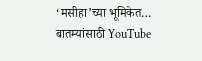‘मसीहा’च्या भूमिकेत…
बातम्यांसाठी YouTube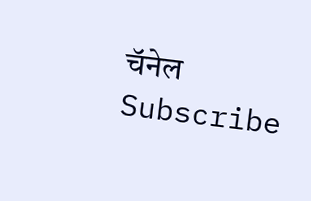चॅनेल Subscribe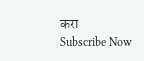करा
Subscribe Now